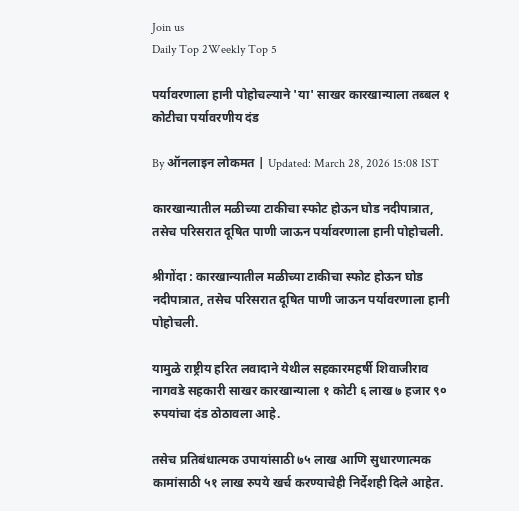Join us
Daily Top 2Weekly Top 5

पर्यावरणाला हानी पोहोचल्याने 'या' साखर कारखान्याला तब्बल १ कोटीचा पर्यावरणीय दंड

By ऑनलाइन लोकमत | Updated: March 28, 2026 15:08 IST

कारखान्यातील मळीच्या टाकीचा स्फोट होऊन घोड नदीपात्रात, तसेच परिसरात दूषित पाणी जाऊन पर्यावरणाला हानी पोहोचली.

श्रीगोंदा : कारखान्यातील मळीच्या टाकीचा स्फोट होऊन घोड नदीपात्रात, तसेच परिसरात दूषित पाणी जाऊन पर्यावरणाला हानी पोहोचली.

यामुळे राष्ट्रीय हरित लवादाने येथील सहकारमहर्षी शिवाजीराव नागवडे सहकारी साखर कारखान्याला १ कोटी ६ लाख ७ हजार ९० रुपयांचा दंड ठोठावला आहे.

तसेच प्रतिबंधात्मक उपायांसाठी ७५ लाख आणि सुधारणात्मक कामांसाठी ५१ लाख रुपये खर्च करण्याचेही निर्देशही दिले आहेत.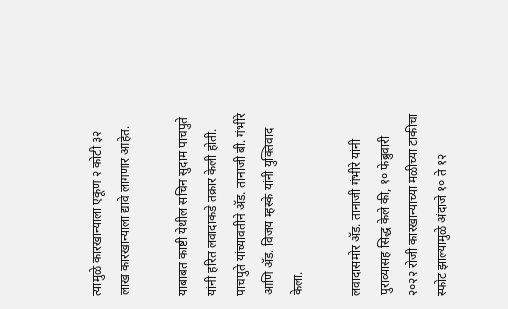त्यामुळे कारखान्याला एकूण २ कोटी ३२ लाख कारखान्याला द्यावे लागणार आहेत.

याबाबत काष्टी येथील सचिन सुदाम पाचपुते यांनी हरित लवादाकडे तक्रार केली होती. पाचपुते यांच्यावतीने अ‍ॅड. तानाजी बी. गंभीरे आणि अ‍ॅड. विजय म्हस्के यांनी युक्तिवाद केला.

लवादासमोर अ‍ॅड. तानाजी गंभीरे यांनी पुराव्यासह सिद्ध केले की, १० फेब्रुवारी २०२२ रोजी कारखान्याच्या मळीच्या टाकीचा स्फोट झाल्यामुळे अंदाजे १० ते १२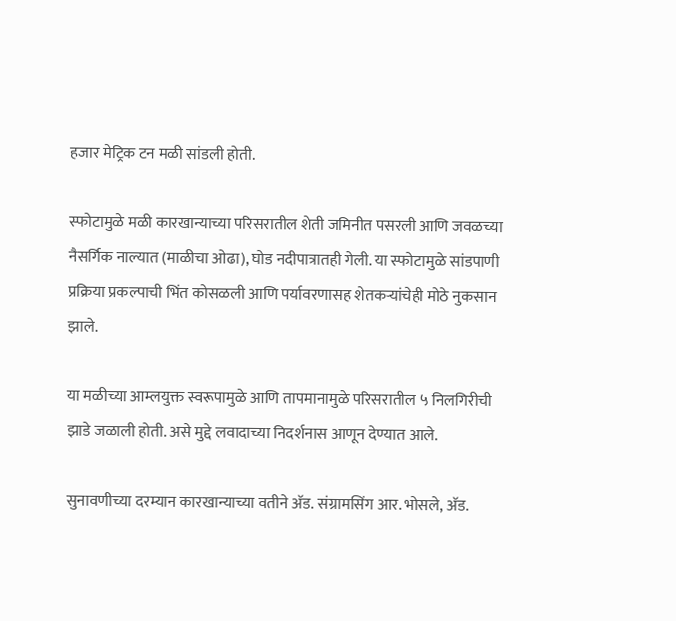हजार मेट्रिक टन मळी सांडली होती.

स्फोटामुळे मळी कारखान्याच्या परिसरातील शेती जमिनीत पसरली आणि जवळच्या नैसर्गिक नाल्यात (माळीचा ओढा), घोड नदीपात्रातही गेली. या स्फोटामुळे सांडपाणी प्रक्रिया प्रकल्पाची भिंत कोसळली आणि पर्यावरणासह शेतकऱ्यांचेही मोठे नुकसान झाले.

या मळीच्या आम्लयुक्त स्वरूपामुळे आणि तापमानामुळे परिसरातील ५ निलगिरीची झाडे जळाली होती. असे मुद्दे लवादाच्या निदर्शनास आणून देण्यात आले.

सुनावणीच्या दरम्यान कारखान्याच्या वतीने अ‍ॅड. संग्रामसिंग आर. भोसले, अ‍ॅड.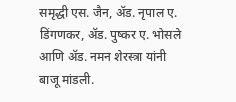समृद्धी एस. जैन, अ‍ॅड. नृपाल ए. डिंगणकर, अ‍ॅड. पुष्कर ए. भोसले आणि अ‍ॅड. नमन शेरस्त्रा यांनी बाजू मांडली.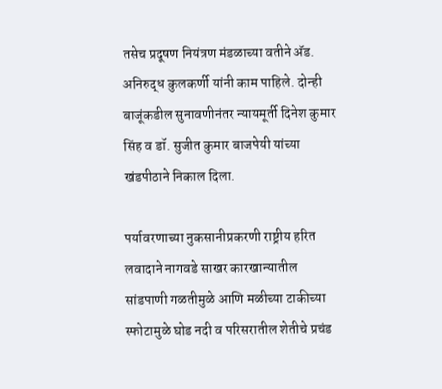तसेच प्रदूषण नियंत्रण मंडळाच्या वतीने अ‍ॅड. अनिरुद्ध कुलकर्णी यांनी काम पाहिले. दोन्ही बाजूंकडील सुनावणीनंतर न्यायमूर्ती दिनेश कुमार सिंह व डॉ. सुजीत कुमार बाजपेयी यांच्या खंडपीठाने निकाल दिला.

पर्यावरणाच्या नुकसानीप्रकरणी राष्ट्रीय हरित लवादाने नागवडे साखर कारखान्यातील सांडपाणी गळतीमुळे आणि मळीच्या टाकीच्या स्फोटामुळे घोड नदी व परिसरातील शेतीचे प्रचंड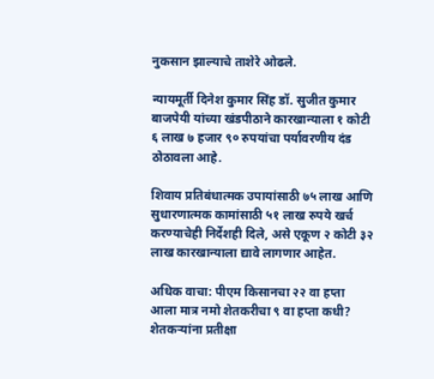नुकसान झाल्याचे ताशेरे ओढले.

न्यायमूर्ती दिनेश कुमार सिंह डॉ. सुजीत कुमार बाजपेयी यांच्या खंडपीठाने कारखान्याला १ कोटी ६ लाख ७ हजार ९० रुपयांचा पर्यावरणीय दंड ठोठावला आहे.

शिवाय प्रतिबंधात्मक उपायांसाठी ७५ लाख आणि सुधारणात्मक कामांसाठी ५१ लाख रुपये खर्च करण्याचेही निर्देशही दिले, असे एकूण २ कोटी ३२ लाख कारखान्याला द्यावे लागणार आहेत.

अधिक वाचा: पीएम किसानचा २२ वा हप्ता आला मात्र नमो शेतकरीचा ९ वा हप्ता कधी? शेतकऱ्यांना प्रतीक्षा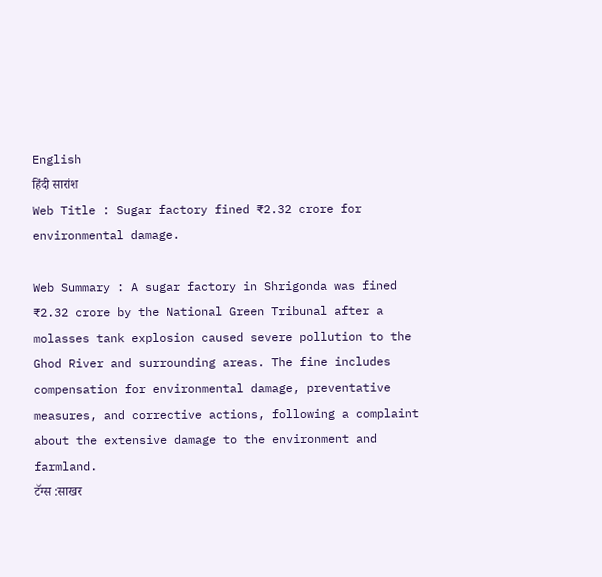English
हिंदी सारांश
Web Title : Sugar factory fined ₹2.32 crore for environmental damage.

Web Summary : A sugar factory in Shrigonda was fined ₹2.32 crore by the National Green Tribunal after a molasses tank explosion caused severe pollution to the Ghod River and surrounding areas. The fine includes compensation for environmental damage, preventative measures, and corrective actions, following a complaint about the extensive damage to the environment and farmland.
टॅग्स :साखर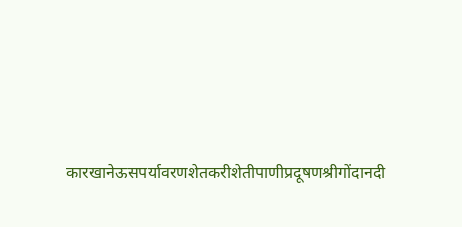कारखानेऊसपर्यावरणशेतकरीशेतीपाणीप्रदूषणश्रीगोंदानदी